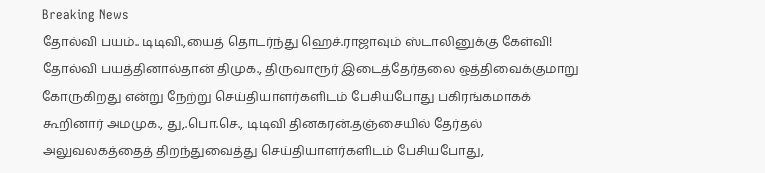Breaking News
தோல்வி பயம்.. டிடிவி.,யைத் தொடர்ந்து ஹெச்.ராஜாவும் ஸ்டாலினுக்கு கேள்வி!
தோல்வி பயத்தினால்தான் திமுக., திருவாரூர் இடைத்தேர்தலை ஒத்திவைக்குமாறு கோருகிறது என்று நேற்று செய்தியாளர்களிடம் பேசியபோது பகிரங்கமாகக் கூறினார் அமமுக., து,.பொ.செ., டிடிவி தினகரன்.தஞ்சையில் தேர்தல் அலுவலகத்தைத் திறந்துவைத்து செய்தியாளர்களிடம் பேசியபோது,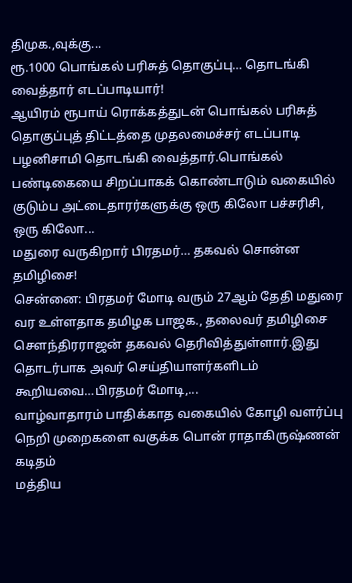திமுக.,வுக்கு...
ரூ.1000 பொங்கல் பரிசுத் தொகுப்பு… தொடங்கி வைத்தார் எடப்பாடியார்!
ஆயிரம் ரூபாய் ரொக்கத்துடன் பொங்கல் பரிசுத் தொகுப்புத் திட்டத்தை முதலமைச்சர் எடப்பாடி பழனிசாமி தொடங்கி வைத்தார்.பொங்கல் பண்டிகையை சிறப்பாகக் கொண்டாடும் வகையில் குடும்ப அட்டைதாரர்களுக்கு ஒரு கிலோ பச்சரிசி, ஒரு கிலோ...
மதுரை வருகிறார் பிரதமர்… தகவல் சொன்ன தமிழிசை!
சென்னை: பிரதமர் மோடி வரும் 27ஆம் தேதி மதுரை வர உள்ளதாக தமிழக பாஜக., தலைவர் தமிழிசை சௌந்திரராஜன் தகவல் தெரிவித்துள்ளார்.இது தொடர்பாக அவர் செய்தியாளர்களிடம் கூறியவை…பிரதமர் மோடி,...
வாழ்வாதாரம் பாதிக்காத வகையில் கோழி வளர்ப்பு நெறி முறைகளை வகுக்க பொன் ராதாகிருஷ்ணன் கடிதம்
மத்திய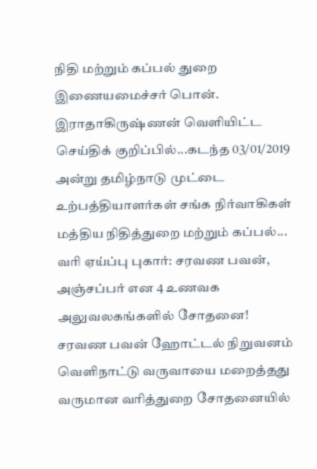நிதி மற்றும் கப்பல் துறை இணையமைச்சர் பொன். இராதாகிருஷ்ணன் வெளியிட்ட செய்திக் குறிப்பில்...கடந்த 03/01/2019 அன்று தமிழ்நாடு முட்டை உற்பத்தியாளர்கள் சங்க நிர்வாகிகள் மத்திய நிதித்துறை மற்றும் கப்பல்...
வரி ஏய்ப்பு புகார்: சரவண பவன், அஞ்சப்பர் என 4 உணவக அலுவலகங்களில் சோதனை!
சரவண பவன் ஹோட்டல் நிறுவனம் வெளிநாட்டு வருவாயை மறைத்தது வருமான வரித்துறை சோதனையில்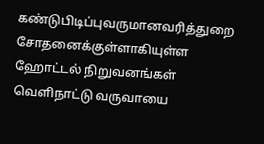கண்டுபிடிப்புவருமானவரித்துறை சோதனைக்குள்ளாகியுள்ள ஹோட்டல் நிறுவனங்கள் வெளிநாட்டு வருவாயை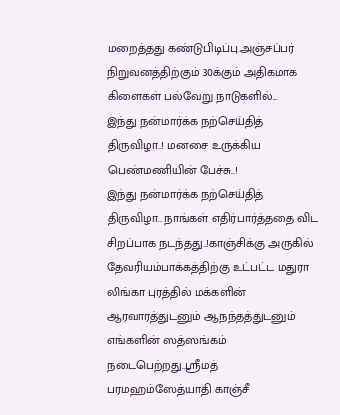மறைத்தது கண்டுபிடிப்பு.அஞ்சப்பர் நிறுவனத்திற்கும் 30க்கும் அதிகமாக கிளைகள் பல்வேறு நாடுகளில்...
இந்து நன்மார்க்க நற்செய்தித் திருவிழா..! மனசை உருக்கிய பெண்மணியின் பேச்சு..!
இந்து நன்மார்க்க நற்செய்தித் திருவிழா.. நாங்கள் எதிர்பார்த்ததை விட சிறப்பாக நடந்தது..!காஞ்சிக்கு அருகில் தேவரியம்பாக்கத்திற்கு உட்பட்ட மதுரா லிங்கா புரத்தில் மக்களின் ஆரவாரத்துடனும் ஆநந்தத்துடனும் எங்களின் ஸத்ஸங்கம் நடைபெற்றது..ஸ்ரீமத் பரமஹம்ஸேத்யாதி காஞ்சீ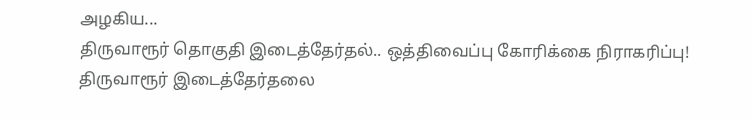அழகிய...
திருவாரூர் தொகுதி இடைத்தேர்தல்.. ஒத்திவைப்பு கோரிக்கை நிராகரிப்பு!
திருவாரூர் இடைத்தேர்தலை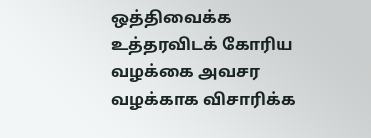ஒத்திவைக்க உத்தரவிடக் கோரிய வழக்கை அவசர வழக்காக விசாரிக்க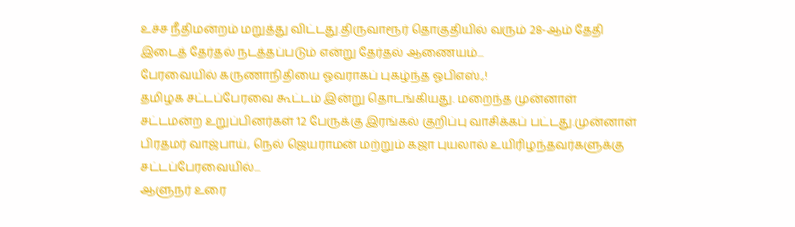உச்ச நீதிமன்றம் மறுத்து விட்டது.திருவாரூர் தொகுதியில் வரும் 28-ஆம் தேதி இடைத் தேர்தல் நடத்தப்படும் என்று தேர்தல் ஆணையம்...
பேரவையில் கருணாநிதியை ஓவராகப் புகழ்ந்த ஓபிஎஸ்.,!
தமிழக சட்டப்பேரவை கூட்டம் இன்று தொடங்கியது. மறைந்த முன்னாள் சட்டமன்ற உறுப்பினர்கள் 12 பேருக்கு இரங்கல் குறிப்பு வாசிக்கப் பட்டது.முன்னாள் பிரதமர் வாஜ்பாய், நெல் ஜெயராமன் மற்றும் கஜா புயலால் உயிரிழந்தவர்களுக்கு சட்டப்பேரவையில்...
ஆளுநர் உரை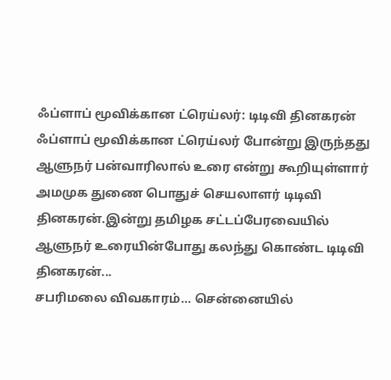ஃப்ளாப் மூவிக்கான ட்ரெய்லர்: டிடிவி தினகரன்
ஃப்ளாப் மூவிக்கான ட்ரெய்லர் போன்று இருந்தது ஆளுநர் பன்வாரிலால் உரை என்று கூறியுள்ளார் அமமுக துணை பொதுச் செயலாளர் டிடிவி தினகரன்.இன்று தமிழக சட்டப்பேரவையில் ஆளுநர் உரையின்போது கலந்து கொண்ட டிடிவி தினகரன்...
சபரிமலை விவகாரம்… சென்னையில்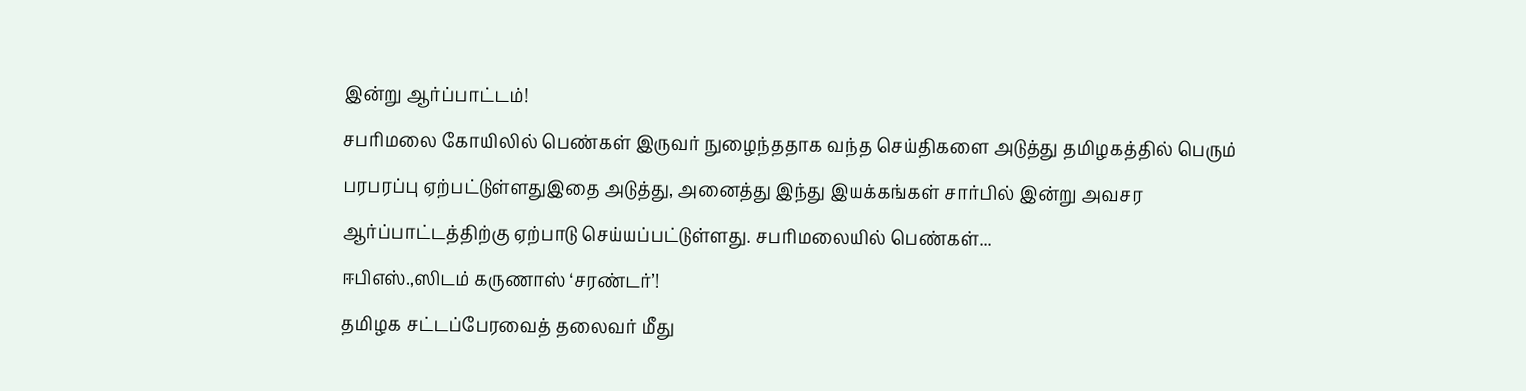இன்று ஆர்ப்பாட்டம்!
சபரிமலை கோயிலில் பெண்கள் இருவர் நுழைந்ததாக வந்த செய்திகளை அடுத்து தமிழகத்தில் பெரும் பரபரப்பு ஏற்பட்டுள்ளதுஇதை அடுத்து, அனைத்து இந்து இயக்கங்கள் சார்பில் இன்று அவசர ஆர்ப்பாட்டத்திற்கு ஏற்பாடு செய்யப்பட்டுள்ளது. சபரிமலையில் பெண்கள்...
ஈபிஎஸ்.,ஸிடம் கருணாஸ் ‘சரண்டர்’!
தமிழக சட்டப்பேரவைத் தலைவர் மீது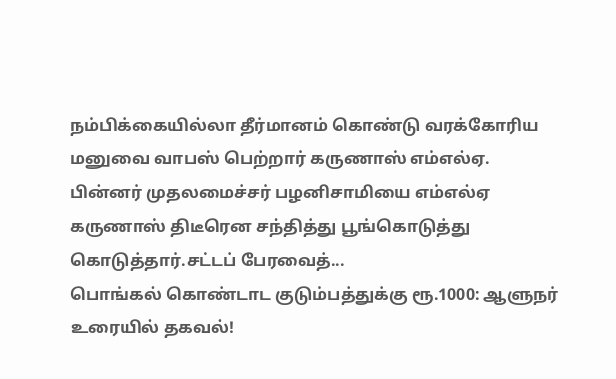நம்பிக்கையில்லா தீர்மானம் கொண்டு வரக்கோரிய மனுவை வாபஸ் பெற்றார் கருணாஸ் எம்எல்ஏ. பின்னர் முதலமைச்சர் பழனிசாமியை எம்எல்ஏ கருணாஸ் திடீரென சந்தித்து பூங்கொடுத்து கொடுத்தார்.சட்டப் பேரவைத்...
பொங்கல் கொண்டாட குடும்பத்துக்கு ரூ.1000: ஆளுநர் உரையில் தகவல்!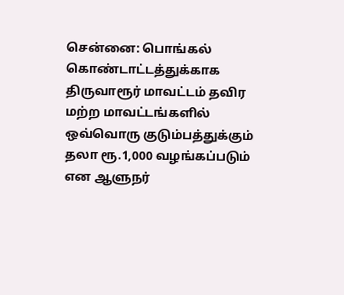சென்னை: பொங்கல் கொண்டாட்டத்துக்காக திருவாரூர் மாவட்டம் தவிர மற்ற மாவட்டங்களில் ஒவ்வொரு குடும்பத்துக்கும் தலா ரூ.1,000 வழங்கப்படும் என ஆளுநர்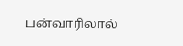பன்வாரிலால்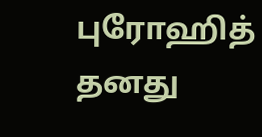புரோஹித் தனது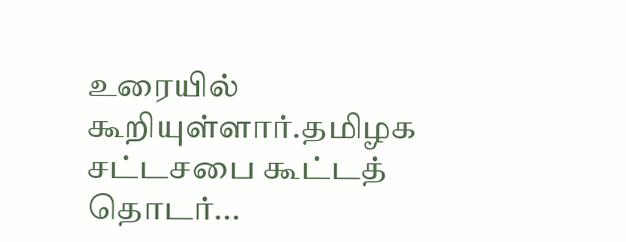உரையில் கூறியுள்ளார்.தமிழக சட்டசபை கூட்டத் தொடர்...